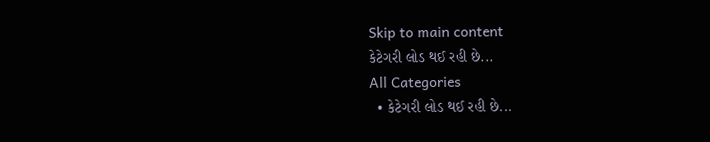Skip to main content
કેટેગરી લોડ થઈ રહી છે...
All Categories
  • કેટેગરી લોડ થઈ રહી છે...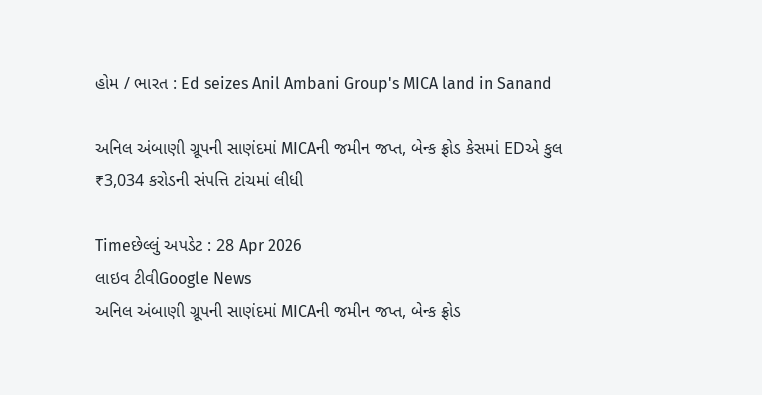હોમ / ભારત : Ed seizes Anil Ambani Group's MICA land in Sanand

અનિલ અંબાણી ગ્રૂપની સાણંદમાં MICAની જમીન જપ્ત, બેન્ક ફ્રોડ કેસમાં EDએ કુલ ₹3,034 કરોડની સંપત્તિ ટાંચમાં લીધી

Timeછેલ્લું અપડેટ : 28 Apr 2026
લાઇવ ટીવીGoogle News
અનિલ અંબાણી ગ્રૂપની સાણંદમાં MICAની જમીન જપ્ત, બેન્ક ફ્રોડ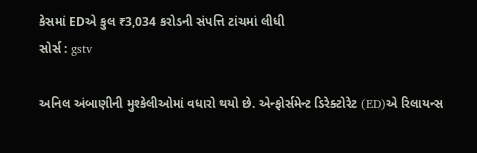કેસમાં EDએ કુલ ₹3,034 કરોડની સંપત્તિ ટાંચમાં લીધી
સોર્સ : gstv

અનિલ અંબાણીની મુશ્કેલીઓમાં વધારો થયો છે. એન્ફોર્સમેન્ટ ડિરેક્ટોરેટ (ED)એ રિલાયન્સ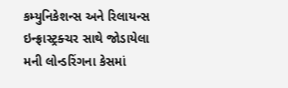કમ્યુનિકેશન્સ અને રિલાયન્સ ઇન્ફ્રાસ્ટ્રક્ચર સાથે જોડાયેલા મની લોન્ડરિંગના કેસમાં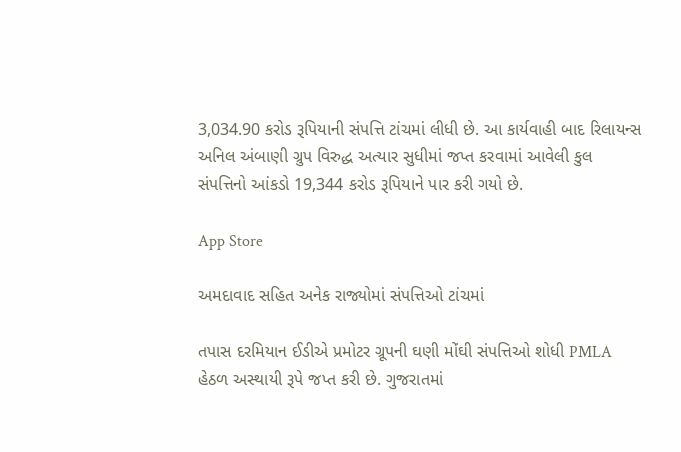3,034.90 કરોડ રૂપિયાની સંપત્તિ ટાંચમાં લીધી છે. આ કાર્યવાહી બાદ રિલાયન્સ અનિલ અંબાણી ગ્રુપ વિરુદ્ધ અત્યાર સુધીમાં જપ્ત કરવામાં આવેલી કુલ સંપત્તિનો આંકડો 19,344 કરોડ રૂપિયાને પાર કરી ગયો છે.

App Store

અમદાવાદ સહિત અનેક રાજ્યોમાં સંપત્તિઓ ટાંચમાં

તપાસ દરમિયાન ઈડીએ પ્રમોટર ગ્રૂપની ઘણી મોંઘી સંપત્તિઓ શોધી PMLA હેઠળ અસ્થાયી રૂપે જપ્ત કરી છે. ગુજરાતમાં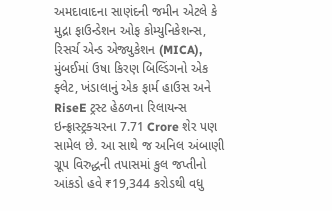અમદાવાદના સાણંદની જમીન એટલે કે મુદ્રા ફાઉન્ડેશન ઓફ કોમ્યુનિકેશન્સ, રિસર્ચ એન્ડ એજ્યુકેશન (MICA), મુંબઈમાં ઉષા કિરણ બિલ્ડિંગનો એક ફ્લેટ, ખંડાલાનું એક ફાર્મ હાઉસ અને RiseE ટ્રસ્ટ હેઠળના રિલાયન્સ ઇન્ફ્રાસ્ટ્રક્ચરના 7.71 Crore શેર પણ સામેલ છે. આ સાથે જ અનિલ અંબાણી ગ્રૂપ વિરુદ્ધની તપાસમાં કુલ જપ્તીનો આંકડો હવે ₹19,344 કરોડથી વધુ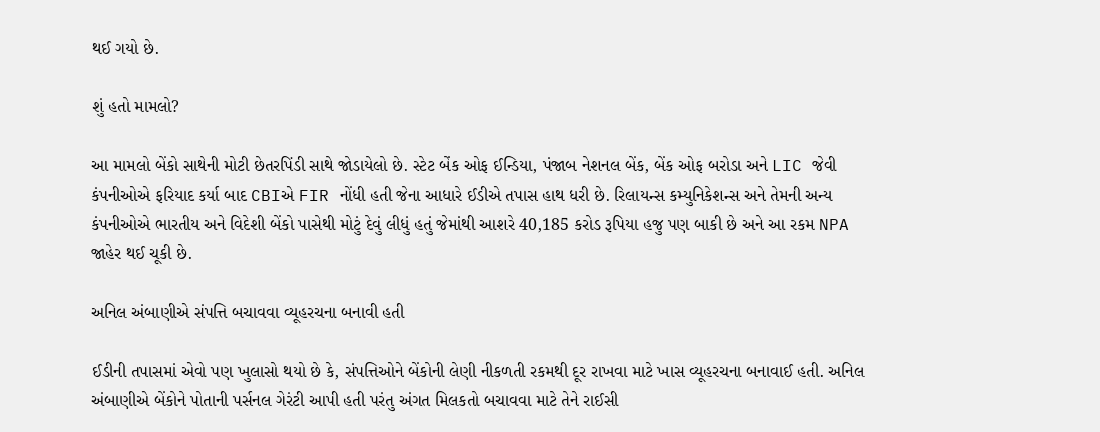થઈ ગયો છે.

શું હતો મામલો?

આ મામલો બેંકો સાથેની મોટી છેતરપિંડી સાથે જોડાયેલો છે. સ્ટેટ બેંક ઓફ ઈન્ડિયા, પંજાબ નેશનલ બેંક, બેંક ઓફ બરોડા અને LIC જેવી કંપનીઓએ ફરિયાદ કર્યા બાદ CBIએ FIR નોંધી હતી જેના આધારે ઈડીએ તપાસ હાથ ધરી છે. રિલાયન્સ કમ્યુનિકેશન્સ અને તેમની અન્ય કંપનીઓએ ભારતીય અને વિદેશી બેંકો પાસેથી મોટું દેવું લીધું હતું જેમાંથી આશરે 40,185 કરોડ રૂપિયા હજુ પણ બાકી છે અને આ રકમ NPA જાહેર થઈ ચૂકી છે.

અનિલ અંબાણીએ સંપત્તિ બચાવવા વ્યૂહરચના બનાવી હતી

ઈડીની તપાસમાં એવો પણ ખુલાસો થયો છે કે, સંપત્તિઓને બેંકોની લેણી નીકળતી રકમથી દૂર રાખવા માટે ખાસ વ્યૂહરચના બનાવાઈ હતી. અનિલ અંબાણીએ બેંકોને પોતાની પર્સનલ ગેરંટી આપી હતી પરંતુ અંગત મિલકતો બચાવવા માટે તેને રાઈસી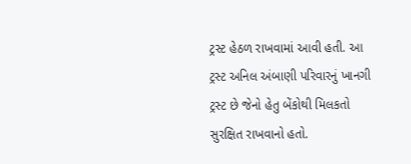ટ્રસ્ટ હેઠળ રાખવામાં આવી હતી. આ ટ્રસ્ટ અનિલ અંબાણી પરિવારનું ખાનગી ટ્રસ્ટ છે જેનો હેતુ બેંકોથી મિલકતો સુરક્ષિત રાખવાનો હતો.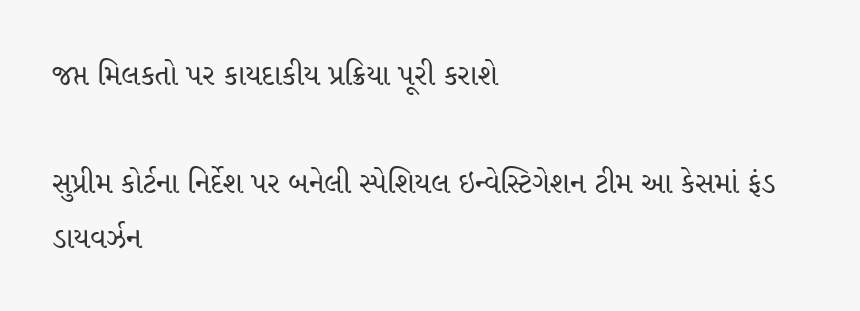જપ્ત મિલકતો પર કાયદાકીય પ્રક્રિયા પૂરી કરાશે

સુપ્રીમ કોર્ટના નિર્દેશ પર બનેલી સ્પેશિયલ ઇન્વેસ્ટિગેશન ટીમ આ કેસમાં ફંડ ડાયવર્ઝન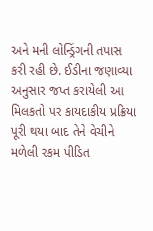અને મની લોન્ડ્રિંગની તપાસ કરી રહી છે. ઈડીના જણાવ્યા અનુસાર જપ્ત કરાયેલી આ મિલકતો પર કાયદાકીય પ્રક્રિયા પૂરી થયા બાદ તેને વેચીને મળેલી રકમ પીડિત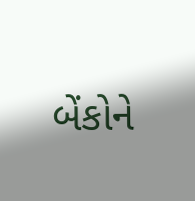બેંકોને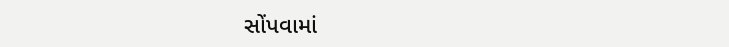સોંપવામાં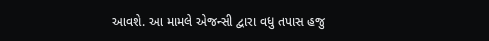આવશે. આ મામલે એજન્સી દ્વારા વધુ તપાસ હજુ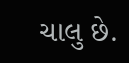ચાલુ છે.